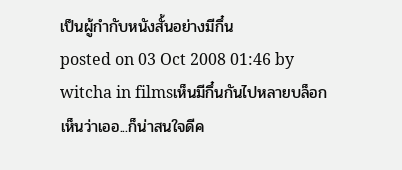เป็นผู้กำกับหนังสั้นอย่างมีกึ๋น
posted on 03 Oct 2008 01:46 by witcha in filmsเห็นมีกึ๋นกันไปหลายบล็อก เห็นว่าเออ...ก็น่าสนใจดีค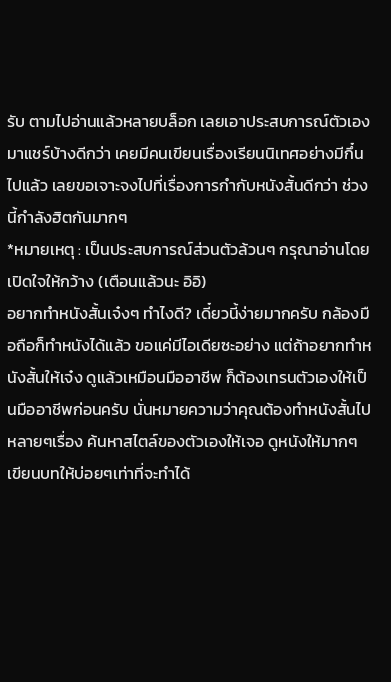รับ ตามไปอ่านแล้วหลายบล็อก เลยเอาประสบการณ์ตัวเองมาแชร์บ้างดีกว่า เคยมีคนเขียนเรื่องเรียนนิเทศอย่างมีกึ๋นไปแล้ว เลยขอเจาะจงไปที่เรื่องการกำกับหนังสั้นดีกว่า ช่วงนี้กำลังฮิตกันมากๆ
*หมายเหตุ : เป็นประสบการณ์ส่วนตัวล้วนๆ กรุณาอ่านโดยเปิดใจให้กว้าง (เตือนแล้วนะ อิอิ)
อยากทำหนังสั้นเจ๋งๆ ทำไงดี? เดี๋ยวนี้ง่ายมากครับ กล้องมือถือก็ทำหนังได้แล้ว ขอแค่มีไอเดียซะอย่าง แต่ถ้าอยากทำหนังสั้นให้เจ๋ง ดูแล้วเหมือนมืออาชีพ ก็ต้องเทรนตัวเองให้เป็นมืออาชีพก่อนครับ นั่นหมายความว่าคุณต้องทำหนังสั้นไปหลายๆเรื่อง ค้นหาสไตล์ของตัวเองให้เจอ ดูหนังให้มากๆ เขียนบทให้บ่อยๆเท่าที่จะทำได้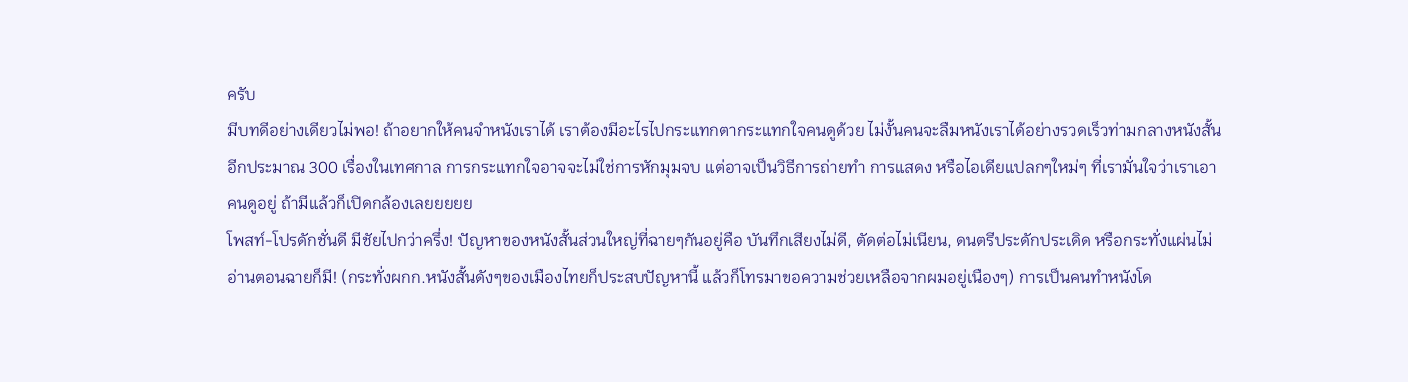ครับ
มีบทดีอย่างเดียวไม่พอ! ถ้าอยากให้คนจำหนังเราได้ เราต้องมีอะไรไปกระแทกตากระแทกใจคนดูด้วย ไม่งั้นคนจะลืมหนังเราได้อย่างรวดเร็วท่ามกลางหนังสั้นอีกประมาณ 300 เรื่องในเทศกาล การกระแทกใจอาจจะไม่ใช่การหักมุมจบ แต่อาจเป็นวิธีการถ่ายทำ การแสดง หรือไอเดียแปลกๆใหม่ๆ ที่เรามั่นใจว่าเราเอาคนดูอยู่ ถ้ามีแล้วก็เปิดกล้องเลยยยยย
โพสท์-โปรดักชั่นดี มีชัยไปกว่าครึ่ง! ปัญหาของหนังสั้นส่วนใหญ่ที่ฉายๆกันอยู่คือ บันทึกเสียงไม่ดี, ตัดต่อไม่เนียน, ดนตรีประดักประเดิด หรือกระทั่งแผ่นไม่อ่านตอนฉายก็มี! (กระทั่งผกก.หนังสั้นดังๆของเมืองไทยก็ประสบปัญหานี้ แล้วก็โทรมาขอความช่วยเหลือจากผมอยู่เนืองๆ) การเป็นคนทำหนังโด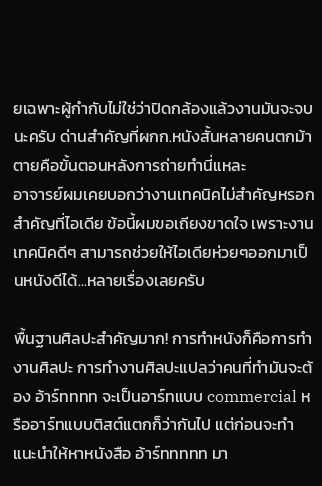ยเฉพาะผู้กำกับไม่ใช่ว่าปิดกล้องแล้วงานมันจะจบนะครับ ด่านสำคัญที่ผกก.หนังสั้นหลายคนตกม้าตายคือขั้นตอนหลังการถ่ายทำนี่แหละ
อาจารย์ผมเคยบอกว่างานเทคนิคไม่สำคัญหรอก สำคัญที่ไอเดีย ข้อนี้ผมขอเถียงขาดใจ เพราะงานเทคนิคดีๆ สามารถช่วยให้ไอเดียห่วยๆออกมาเป็นหนังดีได้...หลายเรื่องเลยครับ

พื้นฐานศิลปะสำคัญมาก! การทำหนังก็คือการทำงานศิลปะ การทำงานศิลปะแปลว่าคนที่ทำมันจะต้อง อ้าร์ทททท จะเป็นอาร์ทแบบ commercial หรืออาร์ทแบบติสต์แตกก็ว่ากันไป แต่ก่อนจะทำแนะนำให้หาหนังสือ อ้าร์ททททท มา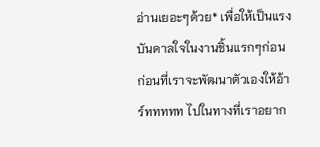อ่านเยอะๆด้วย* เพื่อให้เป็นแรงบันดาลใจในงานชิ้นแรกๆก่อน ก่อนที่เราจะพัฒนาตัวเองให้อ้าร์ททททท ไปในทางที่เราอยาก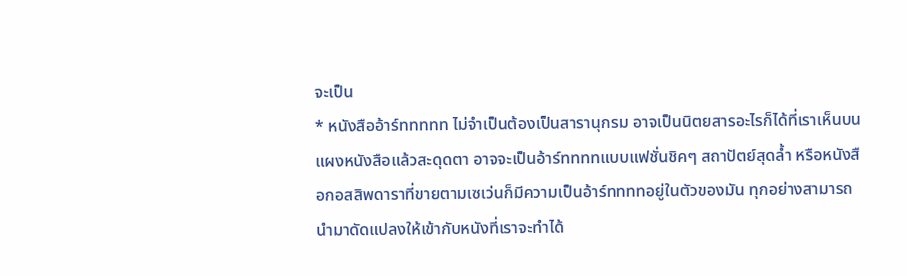จะเป็น
* หนังสืออ้าร์ททททท ไม่จำเป็นต้องเป็นสารานุกรม อาจเป็นนิตยสารอะไรก็ได้ที่เราเห็นบนแผงหนังสือแล้วสะดุดตา อาจจะเป็นอ้าร์ททททแบบแฟชั่นชิคๆ สถาปัตย์สุดล้ำ หรือหนังสือกอสสิพดาราที่ขายตามเซเว่นก็มีความเป็นอ้าร์ททททอยู่ในตัวของมัน ทุกอย่างสามารถนำมาดัดแปลงให้เข้ากับหนังที่เราจะทำได้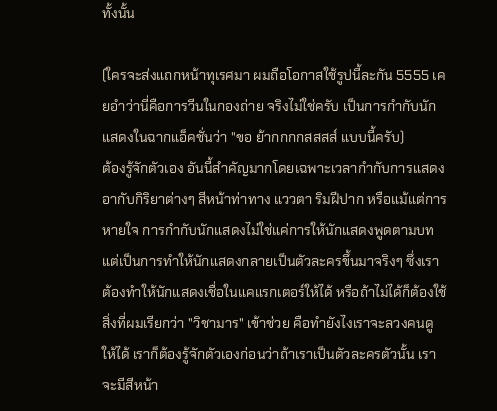ทั้งนั้น

(ใครจะส่งแถกหน้าทุเรศมา ผมถือโอกาสใช้รูปนี้ละกัน 5555 เคยอำว่านี่คือการวีนในกองถ่าย จริงไม่ใช่ครับ เป็นการกำกับนักแสดงในฉากแอ็คชั่นว่า "ขอ ย้ากกกกสสสส์ แบบนี้ครับ)
ต้องรู้จักตัวเอง อันนี้สำคัญมากโดยเฉพาะเวลากำกับการแสดง อากับกิริยาต่างๆ สีหน้าท่าทาง แววตา ริมฝีปาก หรือแม้แต่การหายใจ การกำกับนักแสดงไม่ใช่แค่การให้นักแสดงพูดตามบท แต่เป็นการทำให้นักแสดงกลายเป็นตัวละครขึ้นมาจริงๆ ซึ่งเราต้องทำให้นักแสดงเชื่อในแคแรกเตอร์ให้ได้ หรือถ้าไม่ได้ก็ต้องใช้สิ่งที่ผมเรียกว่า "วิชามาร" เข้าช่วย คือทำยังไงเราจะลวงคนดูให้ได้ เราก็ต้องรู้จักตัวเองก่อนว่าถ้าเราเป็นตัวละครตัวนั้น เราจะมีสีหน้า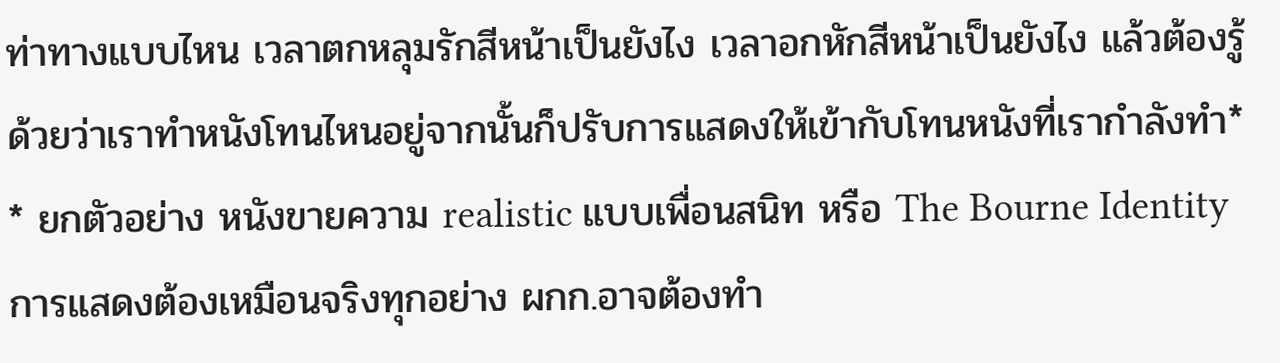ท่าทางแบบไหน เวลาตกหลุมรักสีหน้าเป็นยังไง เวลาอกหักสีหน้าเป็นยังไง แล้วต้องรู้ด้วยว่าเราทำหนังโทนไหนอยู่จากนั้นก็ปรับการแสดงให้เข้ากับโทนหนังที่เรากำลังทำ*
* ยกตัวอย่าง หนังขายความ realistic แบบเพื่อนสนิท หรือ The Bourne Identity การแสดงต้องเหมือนจริงทุกอย่าง ผกก.อาจต้องทำ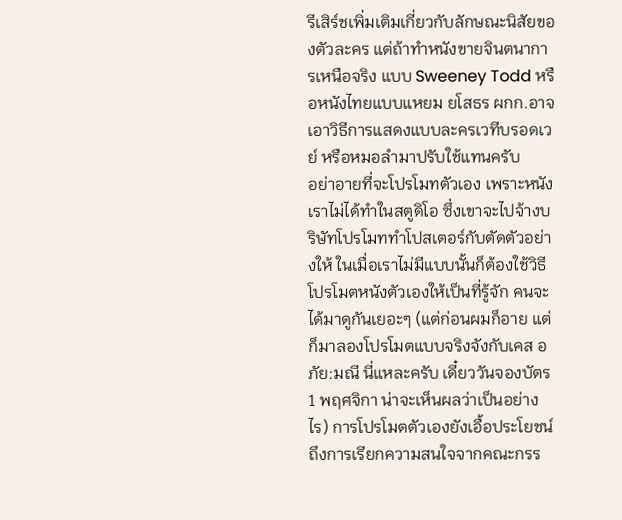รีเสิร์ชเพิ่มเติมเกี่ยวกับลักษณะนิสัยของตัวละคร แต่ถ้าทำหนังขายจินตนาการเหนือจริง แบบ Sweeney Todd หรือหนังไทยแบบแหยม ยโสธร ผกก.อาจเอาวิธีการแสดงแบบละครเวทีบรอดเวย์ หรือหมอลำมาปรับใช้แทนครับ
อย่าอายที่จะโปรโมทตัวเอง เพราะหนังเราไม่ได้ทำในสตูดิโอ ซึ่งเขาจะไปจ้างบริษัทโปรโมททำโปสเตอร์กับตัดตัวอย่างให้ ในเมื่อเราไม่มีแบบนั้นก็ต้องใช้วิธีโปรโมตหนังตัวเองให้เป็นที่รู้จัก คนจะได้มาดูกันเยอะๆ (แต่ก่อนผมก็อาย แต่ก็มาลองโปรโมตแบบจริงจังกับเคส อภัย:มณี นี่แหละครับ เดี๋ยววันจองบัตร 1 พฤศจิกา น่าจะเห็นผลว่าเป็นอย่างไร) การโปรโมตตัวเองยังเอื้อประโยชน์ถึงการเรียกความสนใจจากคณะกรร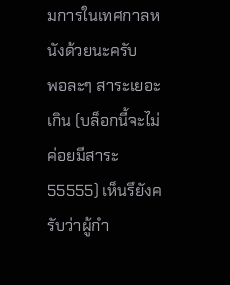มการในเทศกาลหนังด้วยนะครับ
พอละๆ สาระเยอะเกิน (บล็อกนี้จะไม่ค่อยมีสาระ 55555) เห็นรึยังครับว่าผู้กำ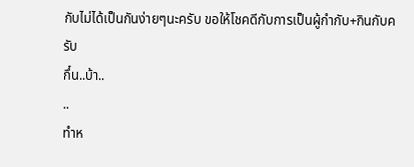กับไม่ได้เป็นกันง่ายๆนะครับ ขอให้โชคดีกับการเป็นผู้กำกับ+กินกับครับ
กึ๋น..บ้า..
..
ทำห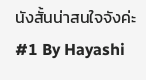นังสั้นน่าสนใจจังค่ะ
#1 By Hayashi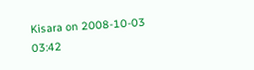Kisara on 2008-10-03 03:42